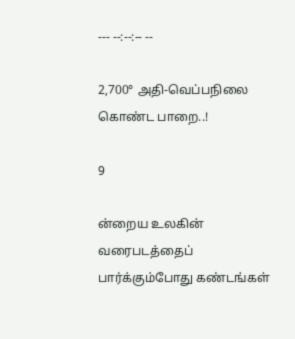--- --:--:-- --

2,700° அதி-வெப்பநிலை கொண்ட பாறை..!

9

ன்றைய உலகின் வரைபடத்தைப் பார்க்கும்போது கண்டங்கள்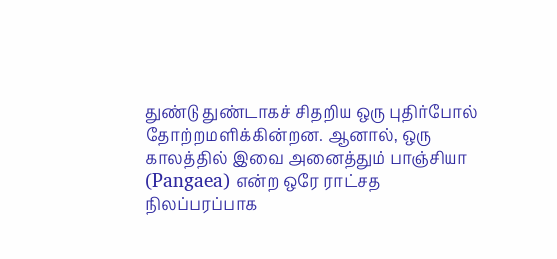துண்டு துண்டாகச் சிதறிய ஒரு புதிர்போல் தோற்றமளிக்கின்றன. ஆனால், ஒரு காலத்தில் இவை அனைத்தும் பாஞ்சியா (Pangaea) என்ற ஒரே ராட்சத நிலப்பரப்பாக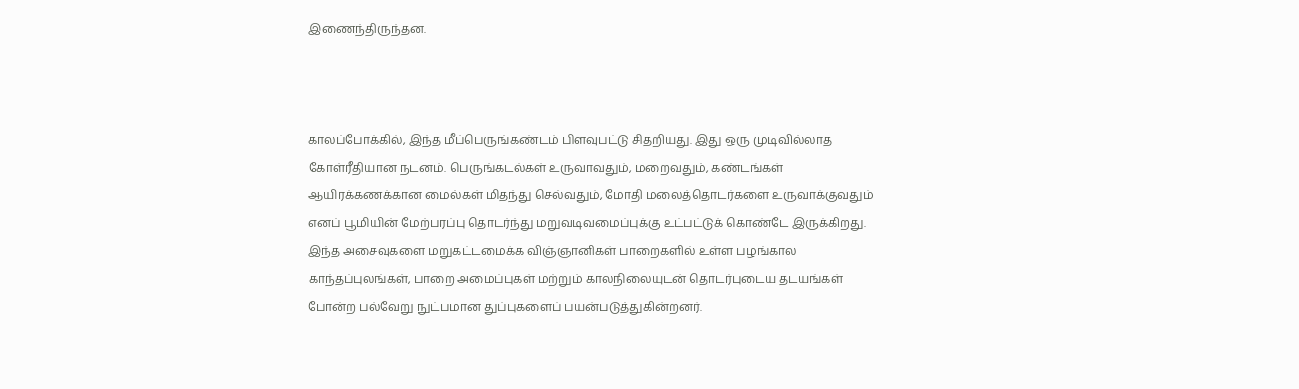இணைந்திருந்தன.



காலப்போக்கில், இந்த மீப்பெருங்கண்டம் பிளவுபட்டு சிதறியது. இது ஒரு முடிவில்லாத கோள்ரீதியான நடனம். பெருங்கடல்கள் உருவாவதும், மறைவதும், கண்டங்கள் ஆயிரக்கணக்கான மைல்கள் மிதந்து செல்வதும், மோதி மலைத்தொடர்களை உருவாக்குவதும் எனப் பூமியின் மேற்பரப்பு தொடர்ந்து மறுவடிவமைப்புக்கு உட்பட்டுக் கொண்டே இருக்கிறது. இந்த அசைவுகளை மறுகட்டமைக்க விஞ்ஞானிகள் பாறைகளில் உள்ள பழங்கால காந்தப்புலங்கள், பாறை அமைப்புகள் மற்றும் காலநிலையுடன் தொடர்புடைய தடயங்கள் போன்ற பல்வேறு நுட்பமான துப்புகளைப் பயன்படுத்துகின்றனர்.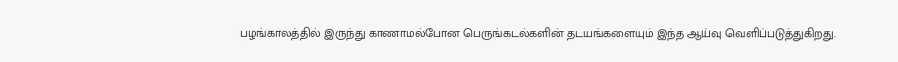பழங்காலத்தில் இருந்து காணாமல்போன பெருங்கடல்களின் தடயங்களையும் இந்த ஆய்வு வெளிப்படுத்துகிறது.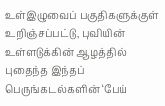உள்இழுவைப் பகுதிகளுக்குள் உறிஞ்சப்பட்டு, புவியின் உள்ளடுக்கின் ஆழத்தில் புதைந்த இந்தப் பெருங்கடல்களின் ‘பேய்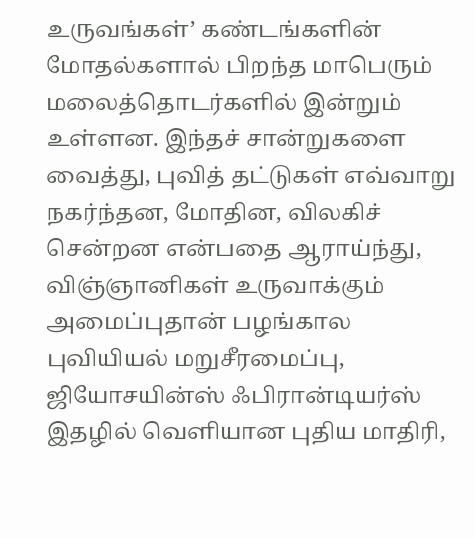உருவங்கள்’ கண்டங்களின் மோதல்களால் பிறந்த மாபெரும் மலைத்தொடர்களில் இன்றும் உள்ளன. இந்தச் சான்றுகளை வைத்து, புவித் தட்டுகள் எவ்வாறு நகர்ந்தன, மோதின, விலகிச் சென்றன என்பதை ஆராய்ந்து, விஞ்ஞானிகள் உருவாக்கும் அமைப்புதான் பழங்கால புவியியல் மறுசீரமைப்பு, ஜியோசயின்ஸ் ஃபிரான்டியர்ஸ்  இதழில் வெளியான புதிய மாதிரி,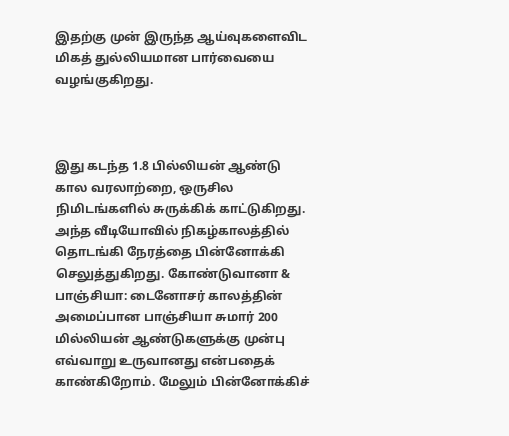இதற்கு முன் இருந்த ஆய்வுகளைவிட மிகத் துல்லியமான பார்வையை வழங்குகிறது.



இது கடந்த 1.8 பில்லியன் ஆண்டு கால வரலாற்றை, ஒருசில நிமிடங்களில் சுருக்கிக் காட்டுகிறது. அந்த வீடியோவில் நிகழ்காலத்தில் தொடங்கி நேரத்தை பின்னோக்கி செலுத்துகிறது. கோண்டுவானா & பாஞ்சியா: டைனோசர் காலத்தின் அமைப்பான பாஞ்சியா சுமார் 200 மில்லியன் ஆண்டுகளுக்கு முன்பு எவ்வாறு உருவானது என்பதைக் காண்கிறோம். மேலும் பின்னோக்கிச்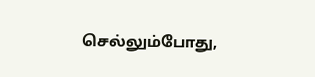செல்லும்போது,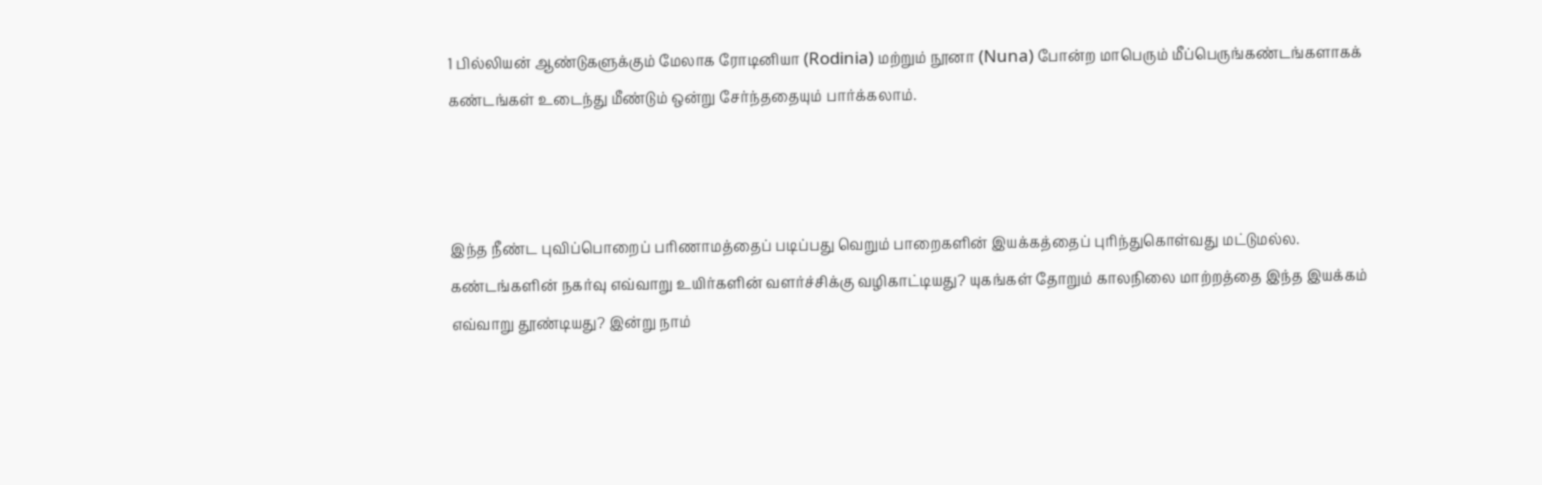1 பில்லியன் ஆண்டுகளுக்கும் மேலாக ரோடினியா (Rodinia) மற்றும் நூனா (Nuna) போன்ற மாபெரும் மீப்பெருங்கண்டங்களாகக் கண்டங்கள் உடைந்து மீண்டும் ஒன்று சேர்ந்ததையும் பார்க்கலாம்.



இந்த நீண்ட புவிப்பொறைப் பரிணாமத்தைப் படிப்பது வெறும் பாறைகளின் இயக்கத்தைப் புரிந்துகொள்வது மட்டுமல்ல. கண்டங்களின் நகர்வு எவ்வாறு உயிர்களின் வளர்ச்சிக்கு வழிகாட்டியது? யுகங்கள் தோறும் காலநிலை மாற்றத்தை இந்த இயக்கம் எவ்வாறு தூண்டியது? இன்று நாம்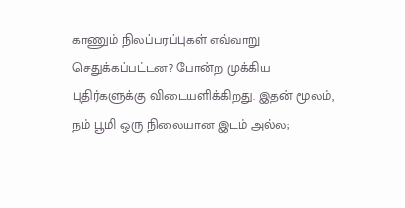காணும் நிலப்பரப்புகள் எவ்வாறு செதுக்கப்பட்டன? போன்ற முக்கிய புதிர்களுக்கு விடையளிக்கிறது. இதன் மூலம், நம் பூமி ஒரு நிலையான இடம் அல்ல;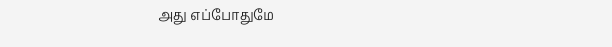அது எப்போதுமே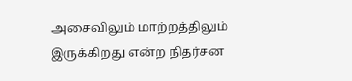அசைவிலும் மாற்றத்திலும் இருக்கிறது என்ற நிதர்சன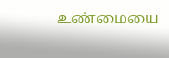உண்மையை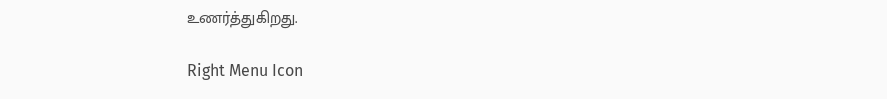உணர்த்துகிறது.

Right Menu Icon